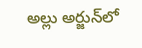అల్లు అర్జున్‌లో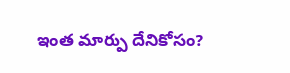ఇంత మార్పు దేనికోసం?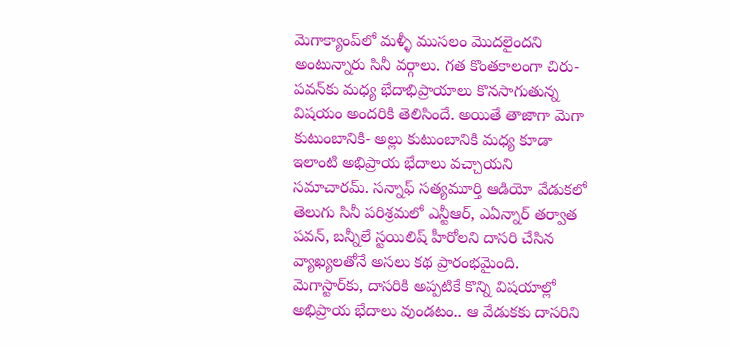మెగాక్యాంప్‌లో మళ్ళీ ముసలం మొదలైందని అంటున్నారు సినీ వర్గాలు. గత కొంతకాలంగా చిరు- పవన్‌కు మధ్య భేదాభిప్రాయాలు కొనసాగుతున్న విషయం అందరికి తెలిసిందే. అయితే తాజాగా మెగా కుటుంబానికి- అల్లు కుటుంబానికి మధ్య కూడా ఇలాంటి అభిప్రాయ భేదాలు వచ్చాయని సమాచారమ్. సన్నాఫ్ సత్యమూర్తి ఆడియో వేడుకలో తెలుగు సినీ పరిశ్రమలో ఎన్టీఆర్, ఎఏన్నార్ తర్వాత   పవన్, బన్నీలే స్టయిలిష్ హీరోలని దాసరి చేసిన వ్యాఖ్యలతోనే అసలు కథ ప్రారంభమైంది. మెగాస్టార్‌కు, దాసరికి అప్పటికే కొన్ని విషయాల్లో అభిప్రాయ భేదాలు వుండటం.. ఆ వేడుకకు దాసరిని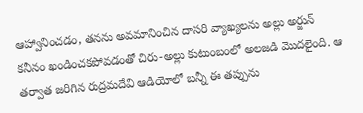ఆహ్వానించడం, తనను అవమానించిన దాసరి వ్యాఖ్యలను అల్లు అర్జున్ కనీనం ఖండించకపోవడంతో చిరు-అల్లు కుటుంబంలో అలజడి మొదలైంది. ఆ తర్వాత జరిగిన రుద్రమదేవి ఆడియోలో బన్నీ ఈ తప్పును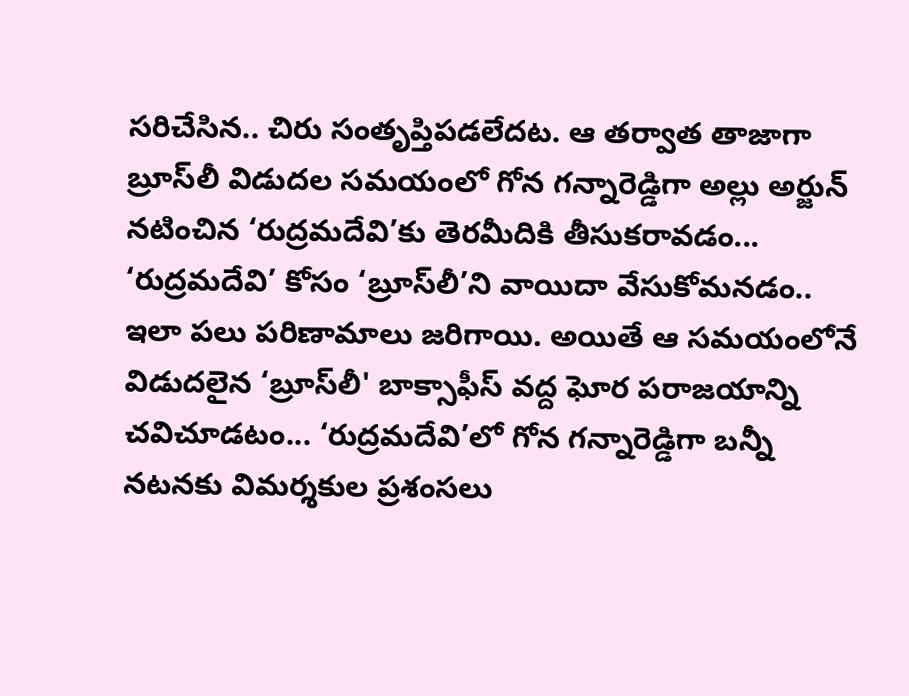సరిచేసిన.. చిరు సంతృప్తిపడలేదట. ఆ తర్వాత తాజాగా బ్రూస్‌లీ విడుదల సమయంలో గోన గన్నారెడ్డిగా అల్లు అర్జున్ నటించిన ‘రుద్రమదేవి’కు తెరమీదికి తీసుకరావడం... ‘రుద్రమదేవి’ కోసం ‘బ్రూస్‌లీ’ని వాయిదా వేసుకోమనడం.. ఇలా పలు పరిణామాలు జరిగాయి. అయితే ఆ సమయంలోనే విడుదలైన ‘బ్రూస్‌లీ' బాక్సాఫీస్ వద్ద ఘోర పరాజయాన్ని చవిచూడటం... ‘రుద్రమదేవి’లో గోన గన్నారెడ్డిగా బన్నీ నటనకు విమర్శకుల ప్రశంసలు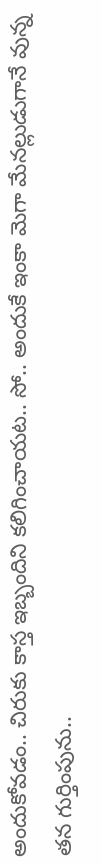అందుకోవడం.. చిరుకు కాస్త ఇబ్బందిని కలిగించాయట.. సో.. అందుకే ఇంకా మెగా మేనల్లుడుగానే వున్న తన గుర్తింపును..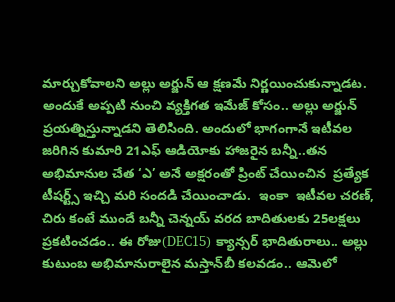మార్చుకోవాలని అల్లు అర్జున్ ఆ క్షణమే నిర్ణయించుకున్నాడట.  అందుకే అప్పటి నుంచి వ్యక్తిగత ఇమేజ్ కోసం.. అల్లు అర్జున్ ప్రయత్నిస్తున్నాడని తెలిసింది. అందులో భాగంగానే ఇటీవల జరిగిన కుమారి 21ఎఫ్ ఆడియోకు హాజరైన బన్నీ..తన అభిమానుల చేత ‘ఎ’ అనే అక్షరంతో ప్రింట్ చేయించిన  ప్రత్యేక టీషర్ట్స్ ఇచ్చి మరి సందడి చేయించాడు.  ఇంకా  ఇటీవల చరణ్, చిరు కంటే ముందే బన్నీ చెన్నయ్ వరద బాదితులకు 25లక్షలు ప్రకటించడం.. ఈ రోజు(DEC15) క్యాన్సర్ భాదితురాలు.. అల్లు కుటుంబ అభిమానురాలైన మస్తాన్‌బీ కలవడం.. ఆమెలో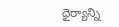ధైర్యాన్ని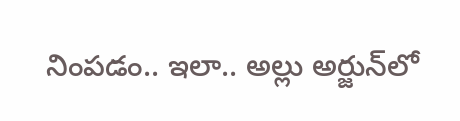నింపడం.. ఇలా.. అల్లు అర్జున్‌లో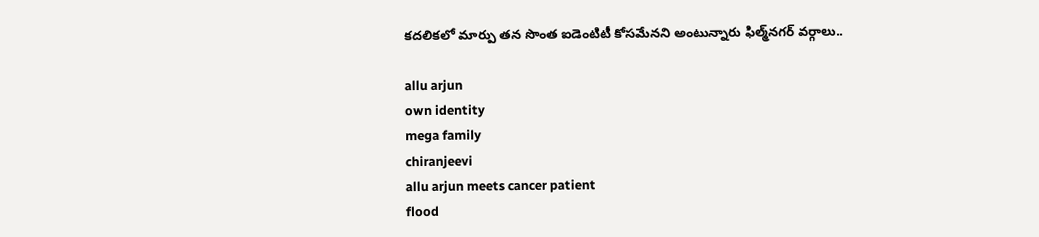కదలికలో మార్పు తన సొంత ఐడెంటిటీ కోసమేనని అంటున్నారు ఫిల్మ్‌నగర్ వర్గాలు..

allu arjun
own identity
mega family
chiranjeevi
allu arjun meets cancer patient
flood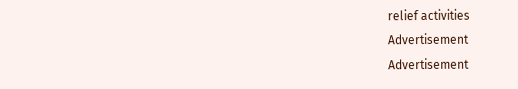relief activities
Advertisement
Advertisement